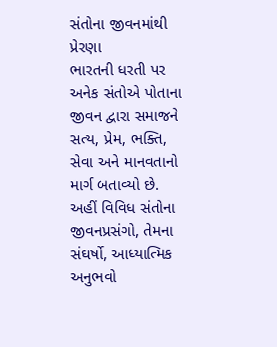સંતોના જીવનમાંથી પ્રેરણા
ભારતની ધરતી પર અનેક સંતોએ પોતાના જીવન દ્વારા સમાજને સત્ય, પ્રેમ, ભક્તિ, સેવા અને માનવતાનો માર્ગ બતાવ્યો છે.
અહીં વિવિધ સંતોના જીવનપ્રસંગો, તેમના સંઘર્ષો, આધ્યાત્મિક અનુભવો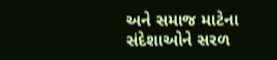અને સમાજ માટેના સંદેશાઓને સરળ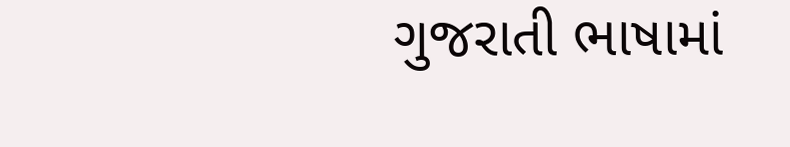ગુજરાતી ભાષામાં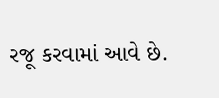રજૂ કરવામાં આવે છે.